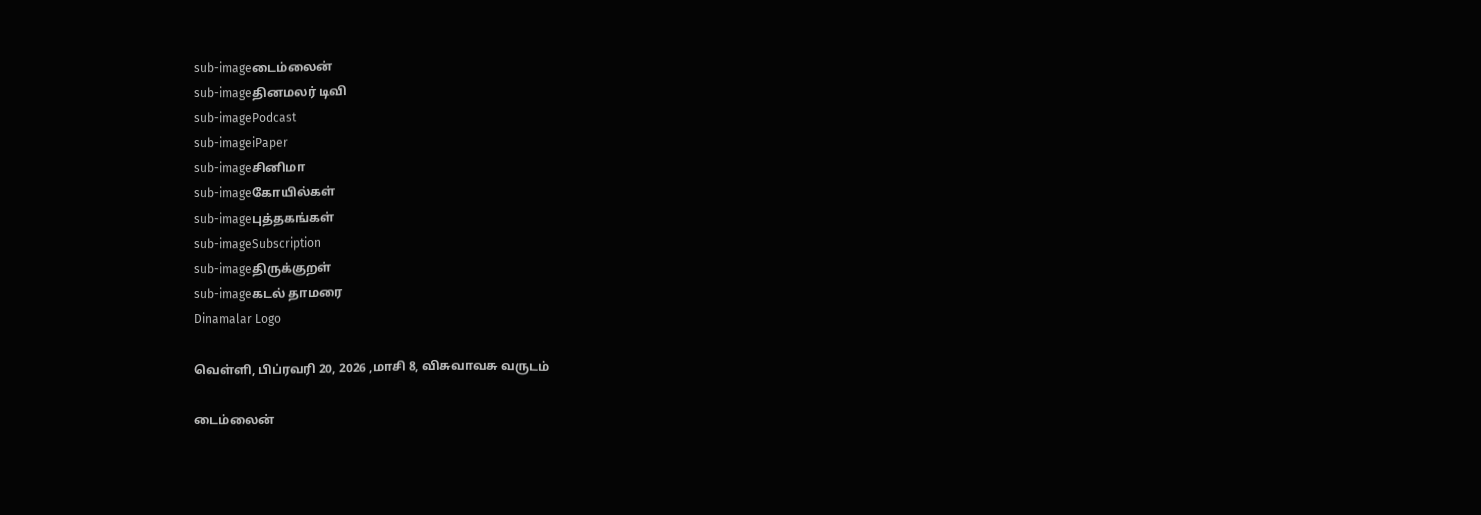sub-imageடைம்லைன்
sub-imageதினமலர் டிவி
sub-imagePodcast
sub-imageiPaper
sub-imageசினிமா
sub-imageகோயில்கள்
sub-imageபுத்தகங்கள்
sub-imageSubscription
sub-imageதிருக்குறள்
sub-imageகடல் தாமரை
Dinamalar Logo

வெள்ளி, பிப்ரவரி 20, 2026 ,மாசி 8, விசுவாவசு வருடம்

டைம்லைன்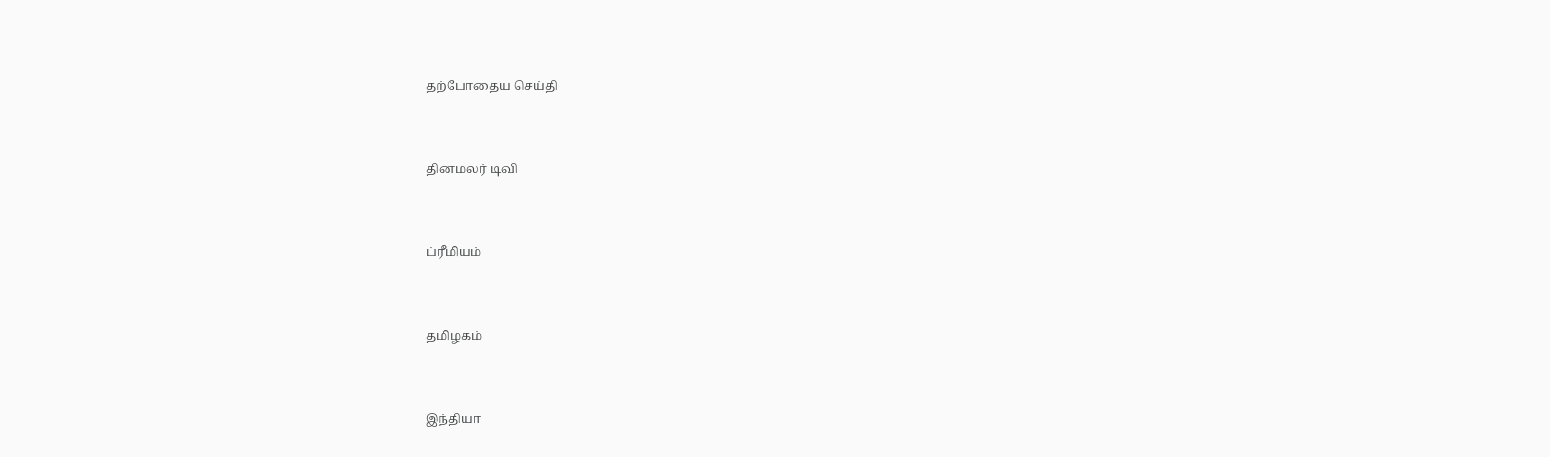தற்போதைய செய்தி


தினமலர் டிவி


ப்ரீமியம்


தமிழகம்


இந்தியா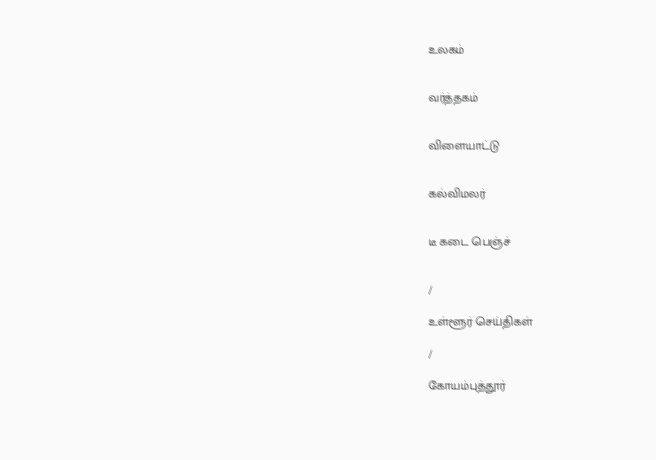உலகம்


வர்த்தகம்


விளையாட்டு


கல்விமலர்


டீ கடை பெஞ்ச்


/

உள்ளூர் செய்திகள்

/

கோயம்புத்தூர்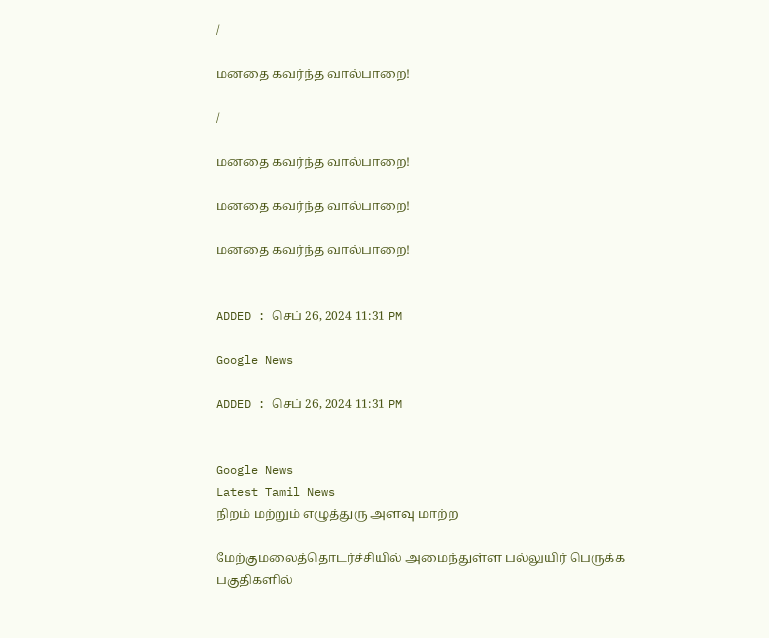/

மனதை கவர்ந்த வால்பாறை!

/

மனதை கவர்ந்த வால்பாறை!

மனதை கவர்ந்த வால்பாறை!

மனதை கவர்ந்த வால்பாறை!


ADDED : செப் 26, 2024 11:31 PM

Google News

ADDED : செப் 26, 2024 11:31 PM


Google News
Latest Tamil News
நிறம் மற்றும் எழுத்துரு அளவு மாற்ற

மேற்குமலைத்தொடர்ச்சியில் அமைந்துள்ள பல்லுயிர் பெருக்க பகுதிகளில்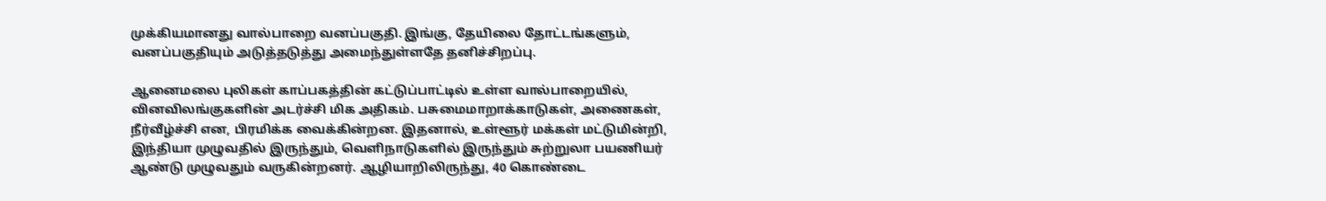முக்கியமானது வால்பாறை வனப்பகுதி. இங்கு, தேயிலை தோட்டங்களும், வனப்பகுதியும் அடுத்தடுத்து அமைந்துள்ளதே தனிச்சிறப்பு.

ஆனைமலை புலிகள் காப்பகத்தின் கட்டுப்பாட்டில் உள்ள வால்பாறையில், வினவிலங்குகளின் அடர்ச்சி மிக அதிகம். பசுமைமாறாக்காடுகள், அணைகள், நீர்வீழ்ச்சி என, பிரமிக்க வைக்கின்றன. இதனால், உள்ளூர் மக்கள் மட்டுமின்றி, இந்தியா முழுவதில் இருந்தும், வெளிநாடுகளில் இருந்தும் சுற்றுலா பயணியர் ஆண்டு முழுவதும் வருகின்றனர். ஆழியாறிலிருந்து, 40 கொண்டை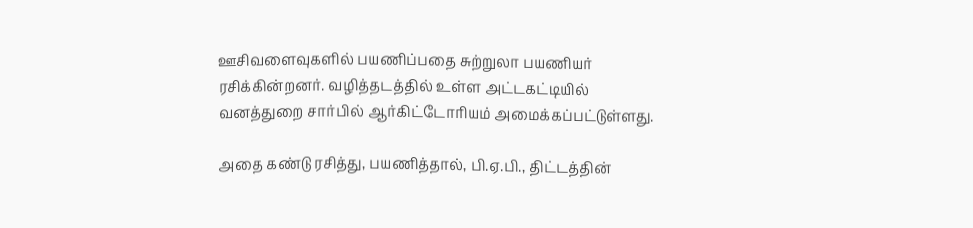ஊசிவளைவுகளில் பயணிப்பதை சுற்றுலா பயணியர் ரசிக்கின்றனர். வழித்தடத்தில் உள்ள அட்டகட்டியில் வனத்துறை சார்பில் ஆர்கிட்டோரியம் அமைக்கப்பட்டுள்ளது.

அதை கண்டு ரசித்து, பயணித்தால், பி.ஏ.பி., திட்டத்தின்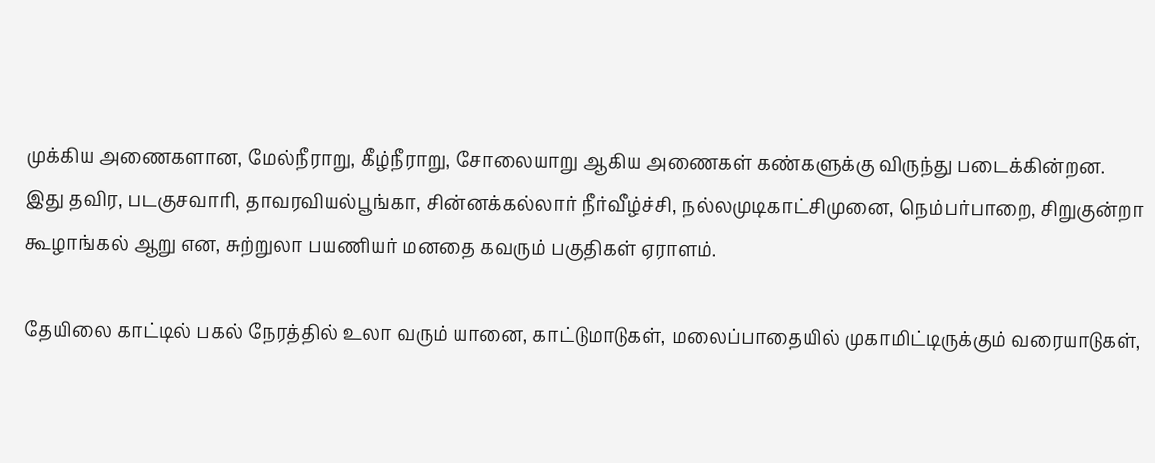முக்கிய அணைகளான, மேல்நீராறு, கீழ்நீராறு, சோலையாறு ஆகிய அணைகள் கண்களுக்கு விருந்து படைக்கின்றன. இது தவிர, படகுசவாரி, தாவரவியல்பூங்கா, சின்னக்கல்லார் நீர்வீழ்ச்சி, நல்லமுடிகாட்சிமுனை, நெம்பர்பாறை, சிறுகுன்றா கூழாங்கல் ஆறு என, சுற்றுலா பயணியர் மனதை கவரும் பகுதிகள் ஏராளம்.

தேயிலை காட்டில் பகல் நேரத்தில் உலா வரும் யானை, காட்டுமாடுகள், மலைப்பாதையில் முகாமிட்டிருக்கும் வரையாடுகள்,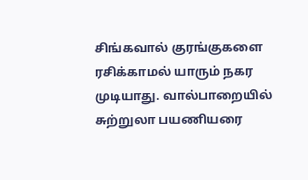சிங்கவால் குரங்குகளை ரசிக்காமல் யாரும் நகர முடியாது. வால்பாறையில் சுற்றுலா பயணியரை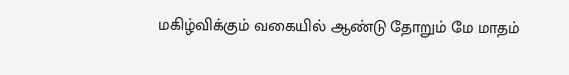மகிழ்விக்கும் வகையில் ஆண்டு தோறும் மே மாதம்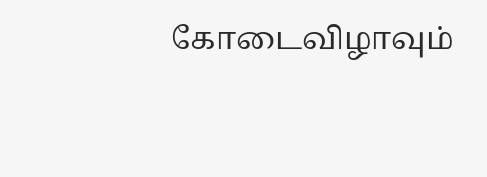கோடைவிழாவும்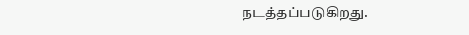நடத்தப்படுகிறது.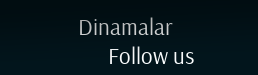Dinamalar
      Follow us